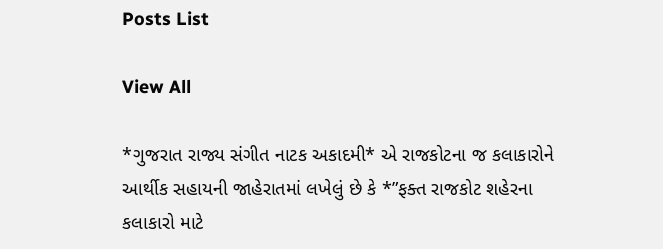Posts List

View All

*ગુજરાત રાજ્ય સંગીત નાટક અકાદમી* એ રાજકોટના જ કલાકારોને આર્થીક સહાયની જાહેરાતમાં લખેલું છે કે *”ફક્ત રાજકોટ શહેરના કલાકારો માટે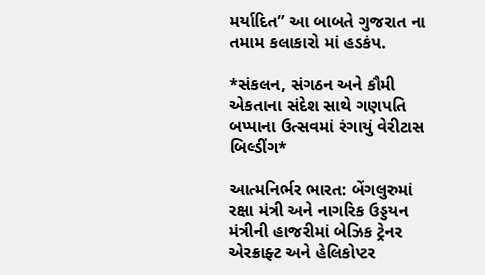મર્યાદિત” આ બાબતે ગુજરાત ના તમામ કલાકારો માં હડકંપ.

*સંકલન, સંગઠન અને કૌમી એકતાના સંદેશ સાથે ગણપતિ બપ્પાના ઉત્સવમાં રંગાયું વેરીટાસ બિલ્ડીંગ*

આત્મનિર્ભર ભારત: બેંગલુરુમાં રક્ષા મંત્રી અને નાગરિક ઉડ્ડયન મંત્રીની હાજરીમાં બેઝિક ટ્રેનર એરક્રાફ્ટ અને હેલિકોપ્ટર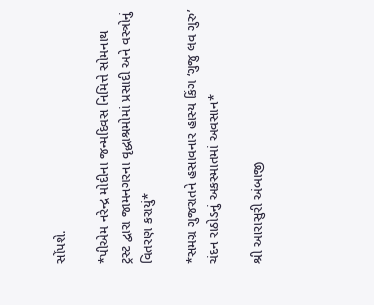સોંપશે.

*પીએમ નરેન્દ્ર મોદીના જન્મદિવસ નિમિત્તે સોમનાથ ટ્રસ્ટ દ્વારા જામનગરના વૃદ્ધાશ્રમોમાં પ્રસાદી અને વસ્ત્રોનું વિતરણ કરાયું*

*સમગ્ર ગુજરાતને હસાવનાર હાસ્ય કિંગ ‘ગુજુ લવ ગુરુ’ ચંદન રાઠોડનું અકસ્માતમાં અવસાન*

શ્રી આરાસુરી અંબાજી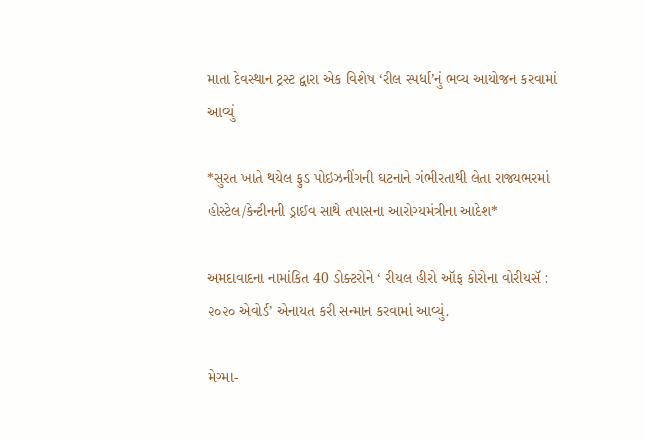માતા દેવસ્થાન ટ્રસ્ટ દ્વારા એક વિશેષ ‘રીલ સ્પર્ધા’નું ભવ્ય આયોજન કરવામાં આવ્યું

*સુરત ખાતે થયેલ ફુડ પોઇઝનીંગની ઘટનાને ગંભીરતાથી લેતા રાજ્યભરમાં હોસ્ટેલ/કેન્ટીનની ડ્રાઈવ સાથે તપાસના આરોગ્યમંત્રીના આદેશ*

અમદાવાદના નામાંકિત 40 ડોક્ટરોને ‘ રીયલ હીરો ઑફ કોરોના વોરીયસૅ : ૨૦૨૦ એવોર્ડ’ એનાયત કરી સન્માન કરવામાં આવ્યું.

મેગ્મા-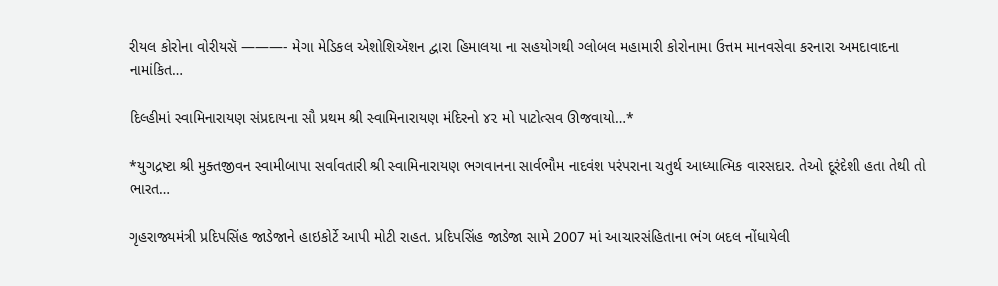રીયલ કોરોના વોરીયસૅ ———- મેગા મેડિકલ એશોશિઍશન દ્વારા હિમાલયા ના સહયોગથી ગ્લોબલ મહામારી કોરોનામા ઉત્તમ માનવસેવા કરનારા અમદાવાદના નામાંકિત…

દિલ્હીમાં સ્વામિનારાયણ સંપ્રદાયના સૌ પ્રથમ શ્રી સ્વામિનારાયણ મંદિરનો ૪૨ મો પાટોત્સવ ઊજવાયો…*

*યુગદ્રષ્ટા શ્રી મુક્તજીવન સ્વામીબાપા સર્વાવતારી શ્રી સ્વામિનારાયણ ભગવાનના સાર્વભૌમ નાદવંશ પરંપરાના ચતુર્થ આધ્યાત્મિક વારસદાર. તેઓ દૂરંદેશી હતા તેથી તો ભારત…

ગૃહરાજ્યમંત્રી પ્રદિપસિંહ જાડેજાને હાઇકોર્ટે આપી મોટી રાહત. પ્રદિપસિંહ જાડેજા સામે 2007 માં આચારસંહિતાના ભંગ બદલ નોંધાયેલી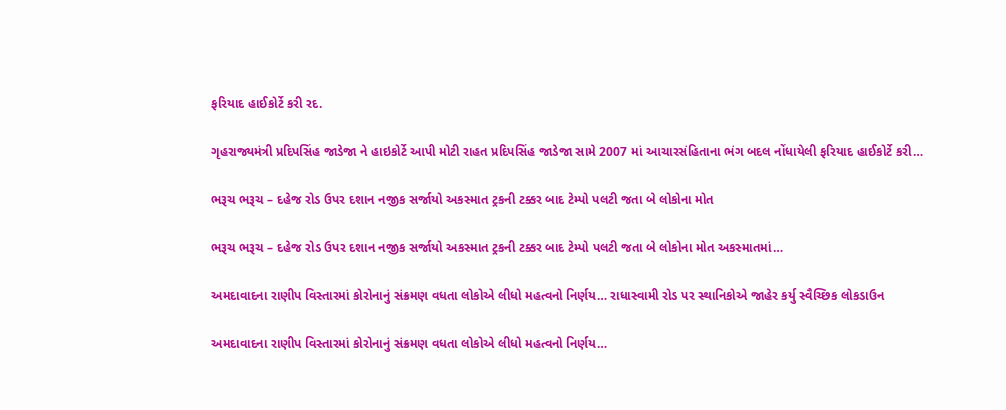ફરિયાદ હાઈકોર્ટે કરી રદ.

ગૃહરાજ્યમંત્રી પ્રદિપસિંહ જાડેજા ને હાઇકોર્ટે આપી મોટી રાહત પ્રદિપસિંહ જાડેજા સામે 2007 માં આચારસંહિતાના ભંગ બદલ નોંધાયેલી ફરિયાદ હાઈકોર્ટે કરી…

ભરૂચ ભરૂચ – દહેજ રોડ ઉપર દશાન નજીક સર્જાયો અકસ્માત ટ્રકની ટક્કર બાદ ટેમ્પો પલટી જતા બે લોકોના મોત

ભરૂચ ભરૂચ – દહેજ રોડ ઉપર દશાન નજીક સર્જાયો અકસ્માત ટ્રકની ટક્કર બાદ ટેમ્પો પલટી જતા બે લોકોના મોત અકસ્માતમાં…

અમદાવાદના રાણીપ વિસ્તારમાં કોરોનાનું સંક્રમણ વધતા લોકોએ લીધો મહત્વનો નિર્ણય… રાધાસ્વામી રોડ પર સ્થાનિકોએ જાહેર કર્યુ સ્વૈચ્છિક લોકડાઉન

અમદાવાદના રાણીપ વિસ્તારમાં કોરોનાનું સંક્રમણ વધતા લોકોએ લીધો મહત્વનો નિર્ણય…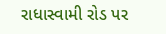રાધાસ્વામી રોડ પર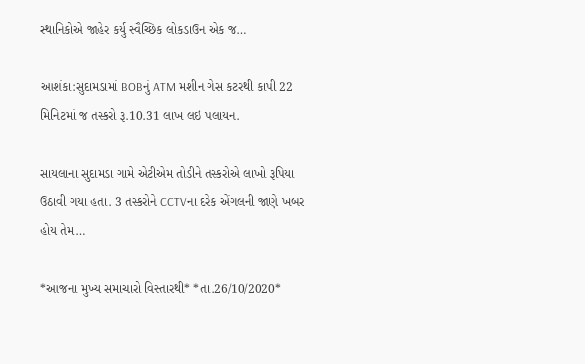સ્થાનિકોએ જાહેર કર્યુ સ્વૈચ્છિક લોકડાઉન એક જ…

આશંકા:સુદામડામાં BOBનું ATM મશીન ગેસ કટરથી કાપી 22 મિનિટમાં જ તસ્કરો રૂ.10.31 લાખ લઇ પલાયન.

સાયલાના સુદામડા ગામે એટીએમ તોડીને તસ્કરોએ લાખો રૂપિયા ઉઠાવી ગયા હતા. 3 તસ્કરોને CCTVના દરેક એંગલની જાણે ખબર હોય તેમ…

*આજના મુખ્ય સમાચારો વિસ્તારથી* *તા.26/10/2020*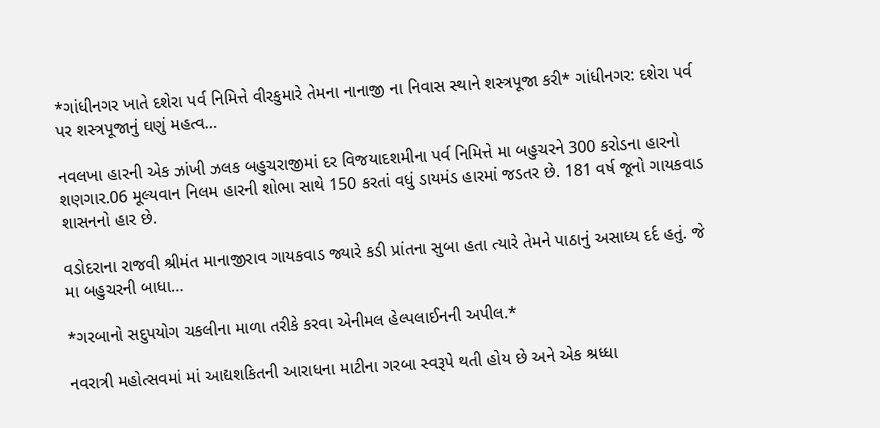*ગાંધીનગર ખાતે દશેરા પર્વ નિમિત્તે વીરકુમારે તેમના નાનાજી ના નિવાસ સ્થાને શસ્ત્રપૂજા કરી* ગાંધીનગર: દશેરા પર્વ પર શસ્ત્રપૂજાનું ઘણું મહત્વ…

નવલખા હારની એક ઝાંખી ઝલક બહુચરાજીમાં દર વિજયાદશમીના પર્વ નિમિત્તે મા બહુચરને 300 કરોડના હારનો શણગાર.06 મૂલ્યવાન નિલમ હારની શોભા સાથે 150 કરતાં વધું ડાયમંડ હારમાં જડતર છે. 181 વર્ષ જૂનો ગાયકવાડ શાસનનો હાર છે.

વડોદરાના રાજવી શ્રીમંત માનાજીરાવ ગાયકવાડ જ્યારે કડી પ્રાંતના સુબા હતા ત્યારે તેમને પાઠાનું અસાધ્ય દર્દ હતું. જે મા બહુચરની બાધા…

*ગરબાનો સદુપયોગ ચકલીના માળા તરીકે કરવા એનીમલ હેલ્પલાઈનની અપીલ.*

નવરાત્રી મહોત્સવમાં માં આદ્યશકિતની આરાધના માટીના ગરબા સ્વરૂપે થતી હોય છે અને એક શ્રધ્ધા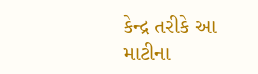કેન્દ્ર તરીકે આ માટીના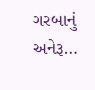ગરબાનું અનેરૂ…